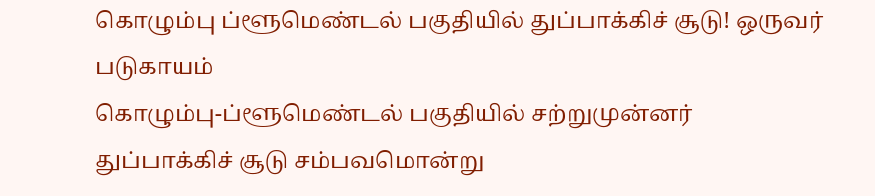கொழும்பு ப்ளூமெண்டல் பகுதியில் துப்பாக்கிச் சூடு! ஒருவர் படுகாயம்
கொழும்பு-ப்ளூமெண்டல் பகுதியில் சற்றுமுன்னர் துப்பாக்கிச் சூடு சம்பவமொன்று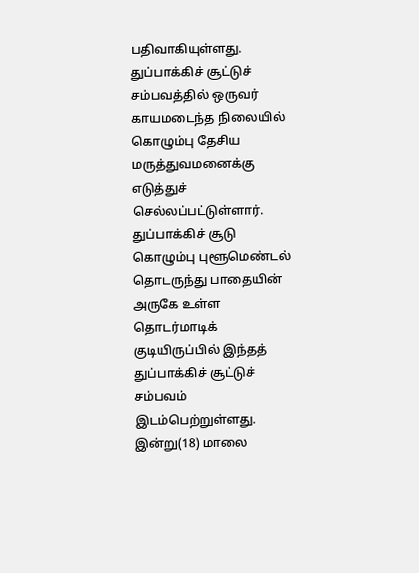பதிவாகியுள்ளது.
துப்பாக்கிச் சூட்டுச் சம்பவத்தில் ஒருவர் காயமடைந்த நிலையில் கொழும்பு தேசிய மருத்துவமனைக்கு எடுத்துச் செல்லப்பட்டுள்ளார்.
துப்பாக்கிச் சூடு
கொழும்பு புளூமெண்டல் தொடருந்து பாதையின் அருகே உள்ள தொடர்மாடிக் குடியிருப்பில் இந்தத் துப்பாக்கிச் சூட்டுச் சம்பவம் இடம்பெற்றுள்ளது.
இன்று(18) மாலை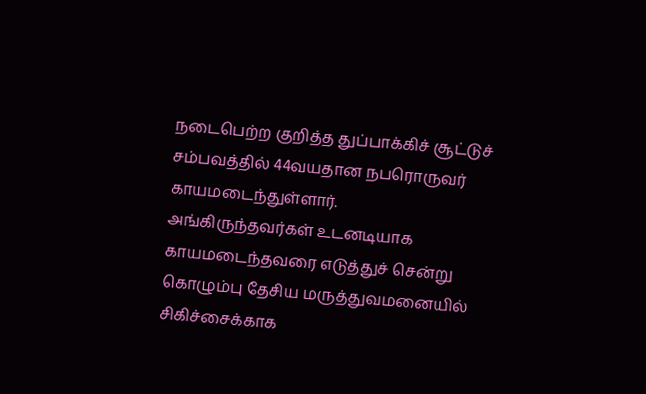நடைபெற்ற குறித்த துப்பாக்கிச் சூட்டுச் சம்பவத்தில் 44வயதான நபரொருவர் காயமடைந்துள்ளார்.
அங்கிருந்தவர்கள் உடனடியாக காயமடைந்தவரை எடுத்துச் சென்று கொழும்பு தேசிய மருத்துவமனையில் சிகிச்சைக்காக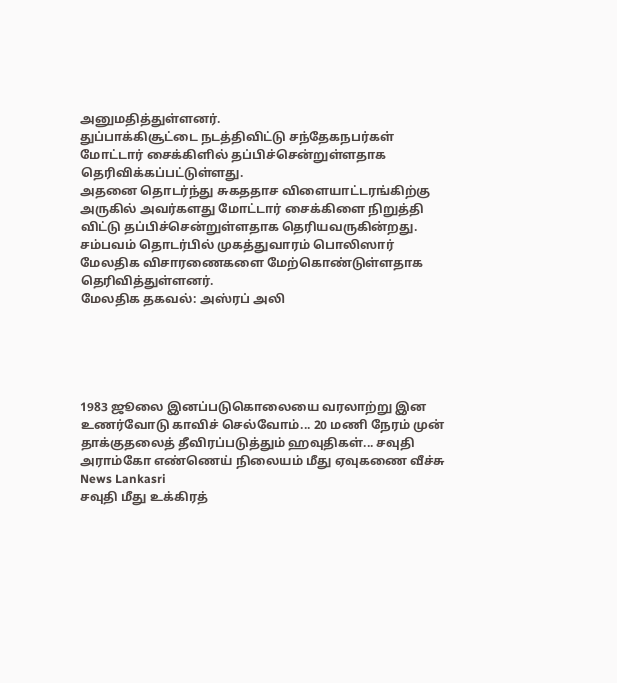அனுமதித்துள்ளனர்.
துப்பாக்கிசூட்டை நடத்திவிட்டு சந்தேகநபர்கள் மோட்டார் சைக்கிளில் தப்பிச்சென்றுள்ளதாக தெரிவிக்கப்பட்டுள்ளது.
அதனை தொடர்ந்து சுகததாச விளையாட்டரங்கிற்கு அருகில் அவர்களது மோட்டார் சைக்கிளை நிறுத்தி விட்டு தப்பிச்சென்றுள்ளதாக தெரியவருகின்றது.
சம்பவம் தொடர்பில் முகத்துவாரம் பொலிஸார் மேலதிக விசாரணைகளை மேற்கொண்டுள்ளதாக தெரிவித்துள்ளனர்.
மேலதிக தகவல்: அஸ்ரப் அலி





1983 ஜூலை இனப்படுகொலையை வரலாற்று இன உணர்வோடு காவிச் செல்வோம்... 20 மணி நேரம் முன்
தாக்குதலைத் தீவிரப்படுத்தும் ஹவுதிகள்... சவுதி அராம்கோ எண்ணெய் நிலையம் மீது ஏவுகணை வீச்சு News Lankasri
சவுதி மீது உக்கிரத்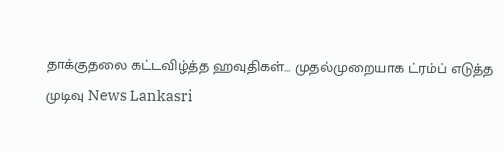தாக்குதலை கட்டவிழ்த்த ஹவுதிகள்... முதல்முறையாக ட்ரம்ப் எடுத்த முடிவு News Lankasri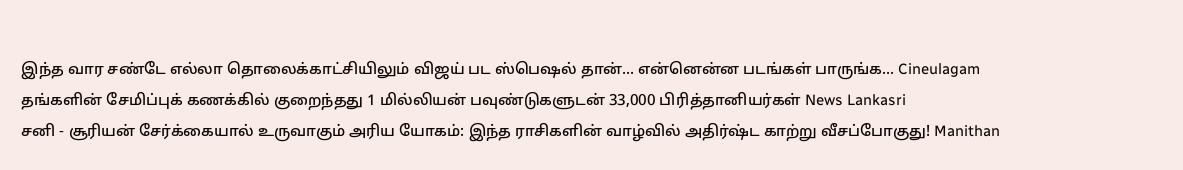இந்த வார சண்டே எல்லா தொலைக்காட்சியிலும் விஜய் பட ஸ்பெஷல் தான்... என்னென்ன படங்கள் பாருங்க... Cineulagam
தங்களின் சேமிப்புக் கணக்கில் குறைந்தது 1 மில்லியன் பவுண்டுகளுடன் 33,000 பிரித்தானியர்கள் News Lankasri
சனி - சூரியன் சேர்க்கையால் உருவாகும் அரிய யோகம்: இந்த ராசிகளின் வாழ்வில் அதிர்ஷ்ட காற்று வீசப்போகுது! Manithan